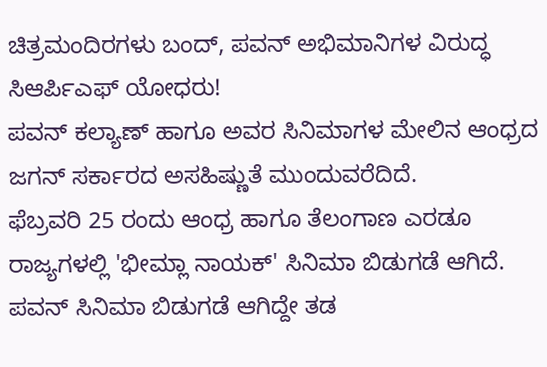ಚಿತ್ರಮಂದಿರಗಳು ಬಂದ್, ಪವನ್ ಅಭಿಮಾನಿಗಳ ವಿರುದ್ಧ ಸಿಆರ್ಪಿಎಫ್ ಯೋಧರು!
ಪವನ್ ಕಲ್ಯಾಣ್ ಹಾಗೂ ಅವರ ಸಿನಿಮಾಗಳ ಮೇಲಿನ ಆಂಧ್ರದ ಜಗನ್ ಸರ್ಕಾರದ ಅಸಹಿಷ್ಣುತೆ ಮುಂದುವರೆದಿದೆ.
ಫೆಬ್ರವರಿ 25 ರಂದು ಆಂಧ್ರ ಹಾಗೂ ತೆಲಂಗಾಣ ಎರಡೂ ರಾಜ್ಯಗಳಲ್ಲಿ 'ಭೀಮ್ಲಾ ನಾಯಕ್' ಸಿನಿಮಾ ಬಿಡುಗಡೆ ಆಗಿದೆ. ಪವನ್ ಸಿನಿಮಾ ಬಿಡುಗಡೆ ಆಗಿದ್ದೇ ತಡ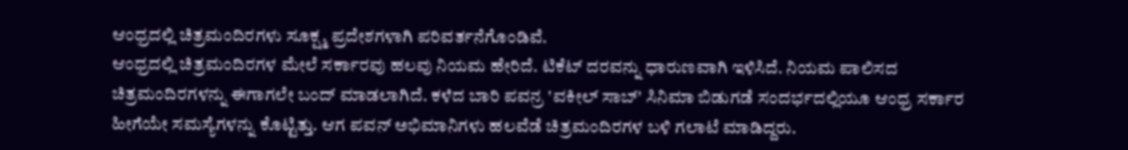ಆಂಧ್ರದಲ್ಲಿ ಚಿತ್ರಮಂದಿರಗಳು ಸೂಕ್ಷ್ಮ ಪ್ರದೇಶಗಳಾಗಿ ಪರಿವರ್ತನೆಗೊಂಡಿವೆ.
ಆಂಧ್ರದಲ್ಲಿ ಚಿತ್ರಮಂದಿರಗಳ ಮೇಲೆ ಸರ್ಕಾರವು ಹಲವು ನಿಯಮ ಹೇರಿದೆ. ಟಿಕೆಟ್ ದರವನ್ನು ಧಾರುಣವಾಗಿ ಇಳಿಸಿದೆ. ನಿಯಮ ಪಾಲಿಸದ ಚಿತ್ರಮಂದಿರಗಳನ್ನು ಈಗಾಗಲೇ ಬಂದ್ ಮಾಡಲಾಗಿದೆ. ಕಳೆದ ಬಾರಿ ಪವನ್ರ 'ವಕೀಲ್ ಸಾಬ್' ಸಿನಿಮಾ ಬಿಡುಗಡೆ ಸಂದರ್ಭದಲ್ಲಿಯೂ ಆಂಧ್ರ ಸರ್ಕಾರ ಹೀಗೆಯೇ ಸಮಸ್ಯೆಗಳನ್ನು ಕೊಟ್ಟಿತ್ತು. ಆಗ ಪವನ್ ಅಭಿಮಾನಿಗಳು ಹಲವೆಡೆ ಚಿತ್ರಮಂದಿರಗಳ ಬಳಿ ಗಲಾಟೆ ಮಾಡಿದ್ದರು.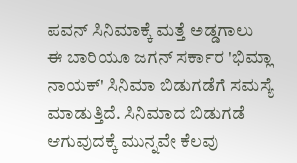ಪವನ್ ಸಿನಿಮಾಕ್ಕೆ ಮತ್ತೆ ಅಡ್ಡಗಾಲು
ಈ ಬಾರಿಯೂ ಜಗನ್ ಸರ್ಕಾರ 'ಭಿಮ್ಲಾ ನಾಯಕ್' ಸಿನಿಮಾ ಬಿಡುಗಡೆಗೆ ಸಮಸ್ಯೆ ಮಾಡುತ್ತಿದೆ. ಸಿನಿಮಾದ ಬಿಡುಗಡೆ ಆಗುವುದಕ್ಕೆ ಮುನ್ನವೇ ಕೆಲವು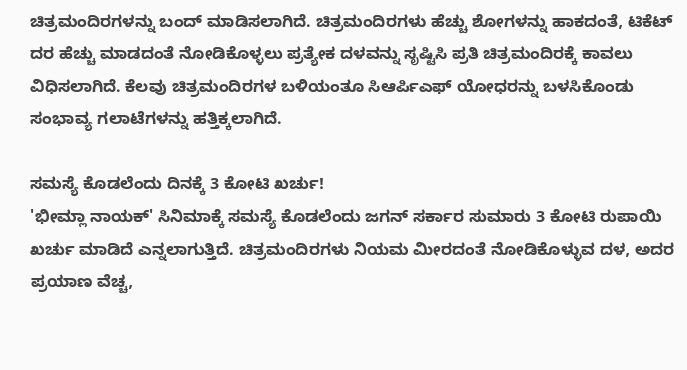ಚಿತ್ರಮಂದಿರಗಳನ್ನು ಬಂದ್ ಮಾಡಿಸಲಾಗಿದೆ. ಚಿತ್ರಮಂದಿರಗಳು ಹೆಚ್ಚು ಶೋಗಳನ್ನು ಹಾಕದಂತೆ, ಟಿಕೆಟ್ ದರ ಹೆಚ್ಚು ಮಾಡದಂತೆ ನೋಡಿಕೊಳ್ಳಲು ಪ್ರತ್ಯೇಕ ದಳವನ್ನು ಸೃಷ್ಟಿಸಿ ಪ್ರತಿ ಚಿತ್ರಮಂದಿರಕ್ಕೆ ಕಾವಲು ವಿಧಿಸಲಾಗಿದೆ. ಕೆಲವು ಚಿತ್ರಮಂದಿರಗಳ ಬಳಿಯಂತೂ ಸಿಆರ್ಪಿಎಫ್ ಯೋಧರನ್ನು ಬಳಸಿಕೊಂಡು ಸಂಭಾವ್ಯ ಗಲಾಟೆಗಳನ್ನು ಹತ್ತಿಕ್ಕಲಾಗಿದೆ.

ಸಮಸ್ಯೆ ಕೊಡಲೆಂದು ದಿನಕ್ಕೆ 3 ಕೋಟಿ ಖರ್ಚು!
'ಭೀಮ್ಲಾ ನಾಯಕ್' ಸಿನಿಮಾಕ್ಕೆ ಸಮಸ್ಯೆ ಕೊಡಲೆಂದು ಜಗನ್ ಸರ್ಕಾರ ಸುಮಾರು 3 ಕೋಟಿ ರುಪಾಯಿ ಖರ್ಚು ಮಾಡಿದೆ ಎನ್ನಲಾಗುತ್ತಿದೆ. ಚಿತ್ರಮಂದಿರಗಳು ನಿಯಮ ಮೀರದಂತೆ ನೋಡಿಕೊಳ್ಳುವ ದಳ, ಅದರ ಪ್ರಯಾಣ ವೆಚ್ಚ,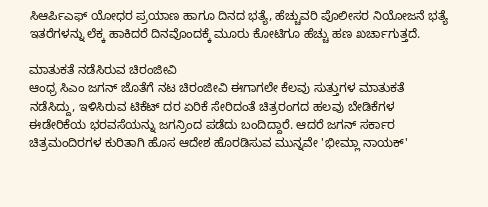ಸಿಆರ್ಪಿಎಫ್ ಯೋಧರ ಪ್ರಯಾಣ ಹಾಗೂ ದಿನದ ಭತ್ಯೆ, ಹೆಚ್ಚುವರಿ ಪೊಲೀಸರ ನಿಯೋಜನೆ ಭತ್ಯೆ ಇತರೆಗಳನ್ನು ಲೆಕ್ಕ ಹಾಕಿದರೆ ದಿನವೊಂದಕ್ಕೆ ಮೂರು ಕೋಟಿಗೂ ಹೆಚ್ಚು ಹಣ ಖರ್ಚಾಗುತ್ತದೆ.

ಮಾತುಕತೆ ನಡೆಸಿರುವ ಚಿರಂಜೀವಿ
ಆಂಧ್ರ ಸಿಎಂ ಜಗನ್ ಜೊತೆಗೆ ನಟ ಚಿರಂಜೀವಿ ಈಗಾಗಲೇ ಕೆಲವು ಸುತ್ತುಗಳ ಮಾತುಕತೆ ನಡೆಸಿದ್ದು, ಇಳಿಸಿರುವ ಟಿಕೆಟ್ ದರ ಏರಿಕೆ ಸೇರಿದಂತೆ ಚಿತ್ರರಂಗದ ಹಲವು ಬೇಡಿಕೆಗಳ ಈಡೇರಿಕೆಯ ಭರವಸೆಯನ್ನು ಜಗನ್ರಿಂದ ಪಡೆದು ಬಂದಿದ್ದಾರೆ. ಆದರೆ ಜಗನ್ ಸರ್ಕಾರ ಚಿತ್ರಮಂದಿರಗಳ ಕುರಿತಾಗಿ ಹೊಸ ಆದೇಶ ಹೊರಡಿಸುವ ಮುನ್ನವೇ 'ಭೀಮ್ಲಾ ನಾಯಕ್'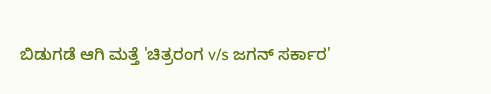ಬಿಡುಗಡೆ ಆಗಿ ಮತ್ತೆ 'ಚಿತ್ರರಂಗ v/s ಜಗನ್ ಸರ್ಕಾರ'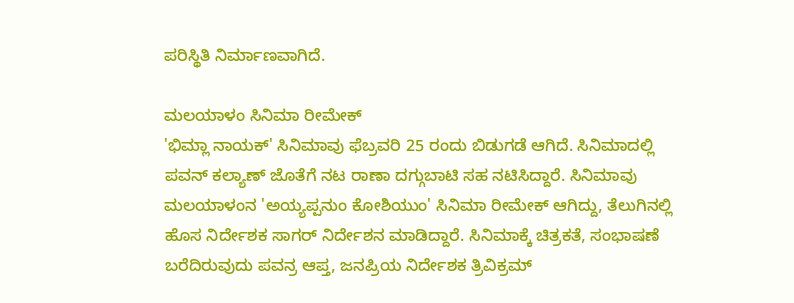ಪರಿಸ್ಥಿತಿ ನಿರ್ಮಾಣವಾಗಿದೆ.

ಮಲಯಾಳಂ ಸಿನಿಮಾ ರೀಮೇಕ್
'ಭಿಮ್ಲಾ ನಾಯಕ್' ಸಿನಿಮಾವು ಫೆಬ್ರವರಿ 25 ರಂದು ಬಿಡುಗಡೆ ಆಗಿದೆ. ಸಿನಿಮಾದಲ್ಲಿ ಪವನ್ ಕಲ್ಯಾಣ್ ಜೊತೆಗೆ ನಟ ರಾಣಾ ದಗ್ಗುಬಾಟಿ ಸಹ ನಟಿಸಿದ್ದಾರೆ. ಸಿನಿಮಾವು ಮಲಯಾಳಂನ 'ಅಯ್ಯಪ್ಪನುಂ ಕೋಶಿಯುಂ' ಸಿನಿಮಾ ರೀಮೇಕ್ ಆಗಿದ್ದು, ತೆಲುಗಿನಲ್ಲಿ ಹೊಸ ನಿರ್ದೇಶಕ ಸಾಗರ್ ನಿರ್ದೇಶನ ಮಾಡಿದ್ದಾರೆ. ಸಿನಿಮಾಕ್ಕೆ ಚಿತ್ರಕತೆ, ಸಂಭಾಷಣೆ ಬರೆದಿರುವುದು ಪವನ್ರ ಆಪ್ತ, ಜನಪ್ರಿಯ ನಿರ್ದೇಶಕ ತ್ರಿವಿಕ್ರಮ್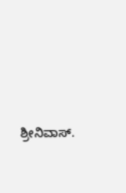ಶ್ರೀನಿವಾಸ್.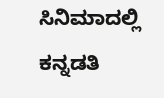ಸಿನಿಮಾದಲ್ಲಿ ಕನ್ನಡತಿ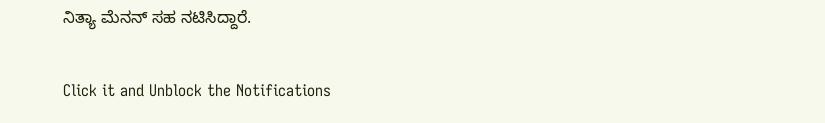ನಿತ್ಯಾ ಮೆನನ್ ಸಹ ನಟಿಸಿದ್ದಾರೆ.


Click it and Unblock the Notifications